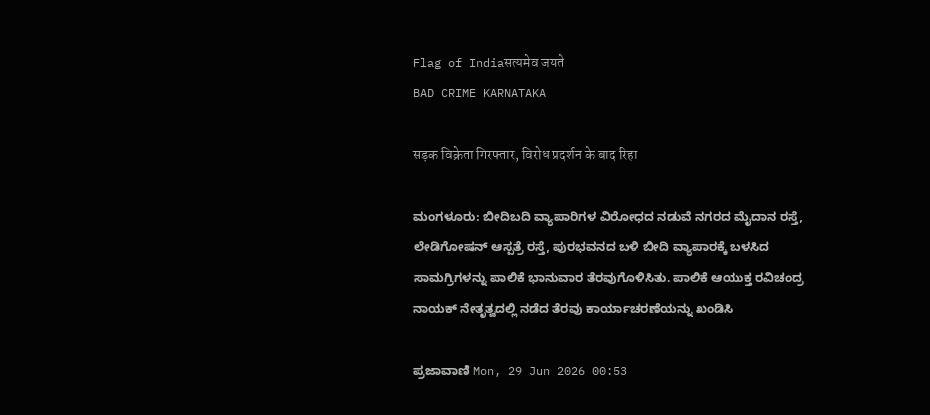Flag of Indiaसत्यमेव जयते
BAD CRIME KARNATAKA

सड़क विक्रेता गिरफ्तार, विरोध प्रदर्शन के बाद रिहा

ಮಂಗಳೂರು: ಬೀದಿಬದಿ ವ್ಯಾಪಾರಿಗಳ ವಿರೋಧದ ನಡುವೆ ನಗರದ ಮೈದಾನ ರಸ್ತೆ, ಲೇಡಿಗೋಷನ್ ಆಸ್ಪತ್ರೆ ರಸ್ತೆ, ಪುರಭವನದ ಬಳಿ ಬೀದಿ ವ್ಯಾಪಾರಕ್ಕೆ ಬಳಸಿದ ಸಾಮಗ್ರಿಗಳನ್ನು ಪಾಲಿಕೆ ಭಾನುವಾರ ತೆರವುಗೊಳಿಸಿತು. ಪಾಲಿಕೆ ಆಯುಕ್ತ ರವಿಚಂದ್ರ ನಾಯಕ್ ನೇತೃತ್ವದಲ್ಲಿ ನಡೆದ ತೆರವು ಕಾರ್ಯಾಚರಣೆಯನ್ನು ಖಂಡಿಸಿ

ಪ್ರಜಾವಾಣಿ Mon, 29 Jun 2026 00:53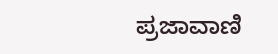ಪ್ರಜಾವಾಣಿ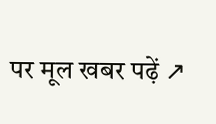पर मूल खबर पढ़ें ↗